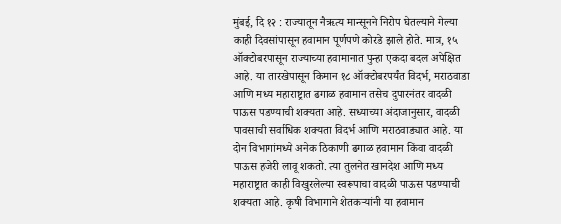मुंबई, दि १२ : राज्यातून नैऋत्य मान्सूनने निरोप घेतल्याने गेल्या काही दिवसांपासून हवामान पूर्णपणे कोरडे झाले होते. मात्र, १५ ऑक्टोबरपासून राज्याच्या हवामानात पुन्हा एकदा बदल अपेक्षित आहे. या तारखेपासून किमान १८ ऑक्टोबरपर्यंत विदर्भ, मराठवाडा आणि मध्य महाराष्ट्रात ढगाळ हवामान तसेच दुपारनंतर वादळी पाऊस पडण्याची शक्यता आहे. सध्याच्या अंदाजानुसार, वादळी पावसाची सर्वाधिक शक्यता विदर्भ आणि मराठवाड्यात आहे. या दोन विभागांमध्ये अनेक ठिकाणी ढगाळ हवामान किंवा वादळी पाऊस हजेरी लावू शकतो. त्या तुलनेत खानदेश आणि मध्य महाराष्ट्रात काही विखुरलेल्या स्वरूपाचा वादळी पाऊस पडण्याची शक्यता आहे. कृषी विभागाने शेतकऱ्यांनी या हवामान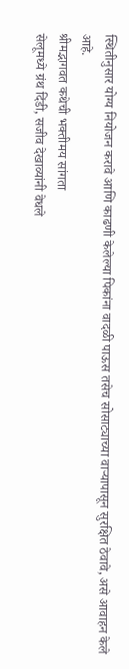स्थितीनुसार योग्य नियोजन करावे आणि काढणी केलेल्या पिकांना वादळी पाऊस तसेच सोसाट्याच्या वाऱ्यापासून सुरक्षित ठेवावे, असे आवाहन केले आहे.
श्रीमद्भागवत कथेची भक्तीमय सांगता
सेलूमध्ये ग्रंथ दिंडी, सजीव देखाव्यांनी वेधले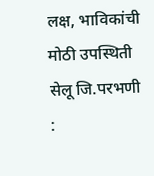लक्ष, भाविकांची मोठी उपस्थिती सेलू जि.परभणी :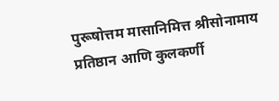पुरूषोत्तम मासानिमित्त श्रीसोनामाय प्रतिष्ठान आणि कुलकर्णी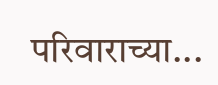परिवाराच्या...